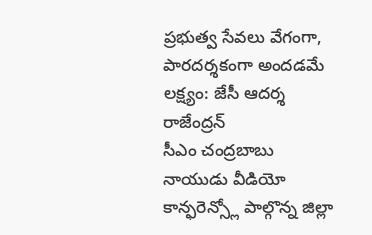ప్రభుత్వ సేవలు వేగంగా, పారదర్శకంగా అందడమే లక్ష్యం: జేసీ ఆదర్శ రాజేంద్రన్
సీఎం చంద్రబాబు నాయుడు వీడియో కాన్ఫరెన్స్లో పాల్గొన్న జిల్లా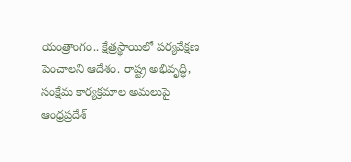యంత్రాంగం.. క్షేత్రస్థాయిలో పర్యవేక్షణ పెంచాలని ఆదేశం. రాష్ట్ర అభివృద్ధి, సంక్షేమ కార్యక్రమాల అమలుపై ఆంధ్రప్రదేశ్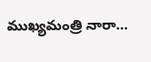ముఖ్యమంత్రి నారా...